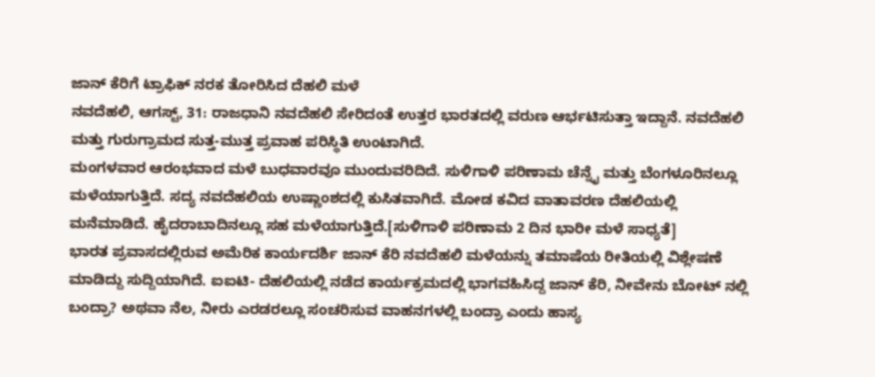ಜಾನ್ ಕೆರಿಗೆ ಟ್ರಾಫಿಕ್ ನರಕ ತೋರಿಸಿದ ದೆಹಲಿ ಮಳೆ
ನವದೆಹಲಿ, ಆಗಸ್ಟ್, 31: ರಾಜಧಾನಿ ನವದೆಹಲಿ ಸೇರಿದಂತೆ ಉತ್ತರ ಭಾರತದಲ್ಲಿ ವರುಣ ಆರ್ಭಟಿಸುತ್ತಾ ಇದ್ದಾನೆ. ನವದೆಹಲಿ ಮತ್ತು ಗುರುಗ್ರಾಮದ ಸುತ್ತ-ಮುತ್ತ ಪ್ರವಾಹ ಪರಿಸ್ಥಿತಿ ಉಂಟಾಗಿದೆ.
ಮಂಗಳವಾರ ಆರಂಭವಾದ ಮಳೆ ಬುಧವಾರವೂ ಮುಂದುವರಿದಿದೆ. ಸುಳಿಗಾಳಿ ಪರಿಣಾಮ ಚೆನ್ನೈ ಮತ್ತು ಬೆಂಗಳೂರಿನಲ್ಲೂ ಮಳೆಯಾಗುತ್ತಿದೆ. ಸದ್ಯ ನವದೆಹಲಿಯ ಉಷ್ಣಾಂಶದಲ್ಲಿ ಕುಸಿತವಾಗಿದೆ. ಮೋಡ ಕವಿದ ವಾತಾವರಣ ದೆಹಲಿಯಲ್ಲಿ ಮನೆಮಾಡಿದೆ. ಹೈದರಾಬಾದಿನಲ್ಲೂ ಸಹ ಮಳೆಯಾಗುತ್ತಿದೆ.[ಸುಳಿಗಾಳಿ ಪರಿಣಾಮ 2 ದಿನ ಭಾರೀ ಮಳೆ ಸಾಧ್ಯತೆ]
ಭಾರತ ಪ್ರವಾಸದಲ್ಲಿರುವ ಅಮೆರಿಕ ಕಾರ್ಯದರ್ಶಿ ಜಾನ್ ಕೆರಿ ನವದೆಹಲಿ ಮಳೆಯನ್ನು ತಮಾಷೆಯ ರೀತಿಯಲ್ಲಿ ವಿಶ್ಲೇಷಣೆ ಮಾಡಿದ್ದು ಸುದ್ದಿಯಾಗಿದೆ. ಐಐಟಿ- ದೆಹಲಿಯಲ್ಲಿ ನಡೆದ ಕಾರ್ಯಕ್ರಮದಲ್ಲಿ ಭಾಗವಹಿಸಿದ್ದ ಜಾನ್ ಕೆರಿ, ನೀವೇನು ಬೋಟ್ ನಲ್ಲಿ ಬಂದ್ರಾ? ಅಥವಾ ನೆಲ, ನೀರು ಎರಡರಲ್ಲೂ ಸಂಚರಿಸುವ ವಾಹನಗಳಲ್ಲಿ ಬಂದ್ರಾ ಎಂದು ಹಾಸ್ಯ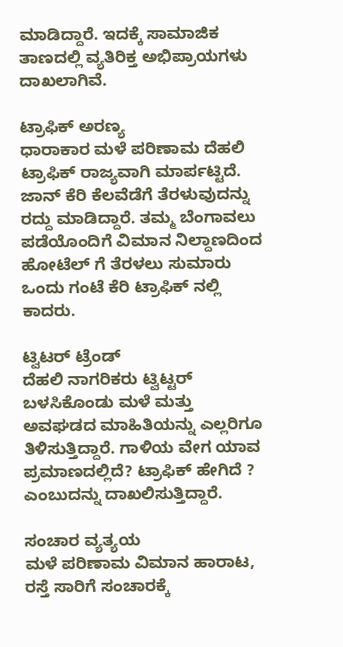ಮಾಡಿದ್ದಾರೆ. ಇದಕ್ಕೆ ಸಾಮಾಜಿಕ ತಾಣದಲ್ಲಿ ವ್ಯತಿರಿಕ್ತ ಅಭಿಪ್ರಾಯಗಳು ದಾಖಲಾಗಿವೆ.

ಟ್ರಾಫಿಕ್ ಅರಣ್ಯ
ಧಾರಾಕಾರ ಮಳೆ ಪರಿಣಾಮ ದೆಹಲಿ ಟ್ರಾಫಿಕ್ ರಾಜ್ಯವಾಗಿ ಮಾರ್ಪಟ್ಟಿದೆ. ಜಾನ್ ಕೆರಿ ಕೆಲವೆಡೆಗೆ ತೆರಳುವುದನ್ನು ರದ್ದು ಮಾಡಿದ್ದಾರೆ. ತಮ್ಮ ಬೆಂಗಾವಲು ಪಡೆಯೊಂದಿಗೆ ವಿಮಾನ ನಿಲ್ದಾಣದಿಂದ ಹೋಟೆಲ್ ಗೆ ತೆರಳಲು ಸುಮಾರು ಒಂದು ಗಂಟೆ ಕೆರಿ ಟ್ರಾಫಿಕ್ ನಲ್ಲಿ ಕಾದರು.

ಟ್ವಿಟರ್ ಟ್ರೆಂಡ್
ದೆಹಲಿ ನಾಗರಿಕರು ಟ್ವಿಟ್ಟರ್ ಬಳಸಿಕೊಂಡು ಮಳೆ ಮತ್ತು ಅವಘಡದ ಮಾಹಿತಿಯನ್ನು ಎಲ್ಲರಿಗೂ ತಿಳಿಸುತ್ತಿದ್ದಾರೆ. ಗಾಳಿಯ ವೇಗ ಯಾವ ಪ್ರಮಾಣದಲ್ಲಿದೆ? ಟ್ರಾಫಿಕ್ ಹೇಗಿದೆ ? ಎಂಬುದನ್ನು ದಾಖಲಿಸುತ್ತಿದ್ದಾರೆ.

ಸಂಚಾರ ವ್ಯತ್ಯಯ
ಮಳೆ ಪರಿಣಾಮ ವಿಮಾನ ಹಾರಾಟ, ರಸ್ತೆ ಸಾರಿಗೆ ಸಂಚಾರಕ್ಕೆ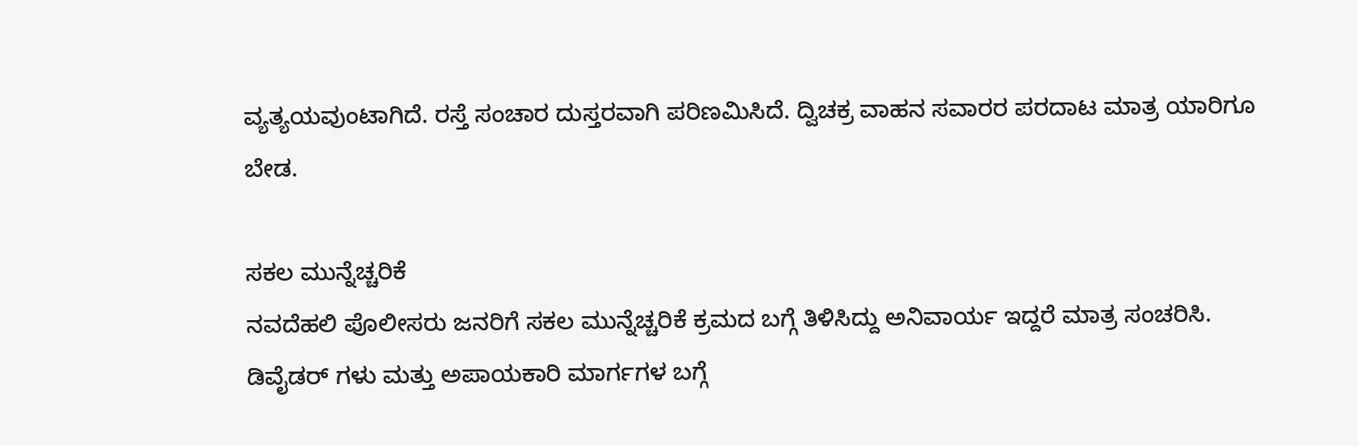ವ್ಯತ್ಯಯವುಂಟಾಗಿದೆ. ರಸ್ತೆ ಸಂಚಾರ ದುಸ್ತರವಾಗಿ ಪರಿಣಮಿಸಿದೆ. ದ್ವಿಚಕ್ರ ವಾಹನ ಸವಾರರ ಪರದಾಟ ಮಾತ್ರ ಯಾರಿಗೂ ಬೇಡ.

ಸಕಲ ಮುನ್ನೆಚ್ಚರಿಕೆ
ನವದೆಹಲಿ ಪೊಲೀಸರು ಜನರಿಗೆ ಸಕಲ ಮುನ್ನೆಚ್ಚರಿಕೆ ಕ್ರಮದ ಬಗ್ಗೆ ತಿಳಿಸಿದ್ದು ಅನಿವಾರ್ಯ ಇದ್ದರೆ ಮಾತ್ರ ಸಂಚರಿಸಿ. ಡಿವೈಡರ್ ಗಳು ಮತ್ತು ಅಪಾಯಕಾರಿ ಮಾರ್ಗಗಳ ಬಗ್ಗೆ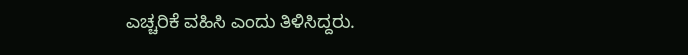ಎಚ್ಚರಿಕೆ ವಹಿಸಿ ಎಂದು ತಿಳಿಸಿದ್ದರು.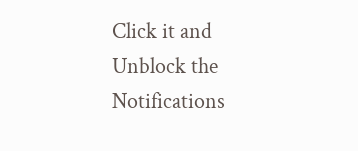Click it and Unblock the Notifications